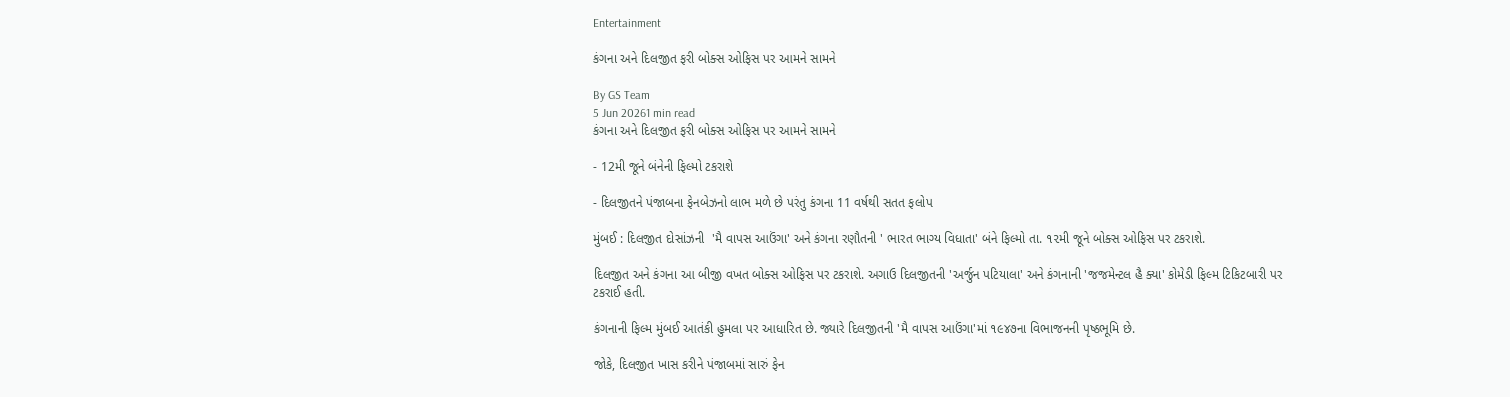Entertainment

કંગના અને દિલજીત ફરી બોક્સ ઓફિસ પર આમને સામને

By GS Team
5 Jun 20261 min read
કંગના અને દિલજીત ફરી બોક્સ ઓફિસ પર આમને સામને

- 12મી જૂને બંનેની ફિલ્મો ટકરાશે

- દિલજીતને પંજાબના ફેનબેઝનો લાભ મળે છે પરંતુ કંગના 11 વર્ષથી સતત ફલોપ

મુંબઈ : દિલજીત દોસાંઝની  'મૈ વાપસ આઉંગા' અને કંગના રણૌતની ' ભારત ભાગ્ય વિધાતા' બંને ફિલ્મો તા. ૧૨મી જૂને બોક્સ ઓફિસ પર ટકરાશે.

દિલજીત અને કંગના આ બીજી વખત બોક્સ ઓફિસ પર ટકરાશે. અગાઉ દિલજીતની 'અર્જુન પટિયાલા' અને કંગનાની 'જજમેન્ટલ હૈ ક્યા' કોમેડી ફિલ્મ ટિકિટબારી પર ટકરાઈ હતી.

કંગનાની ફિલ્મ મુંબઈ આતંકી હુમલા પર આધારિત છે. જ્યારે દિલજીતની 'મૈ વાપસ આઉંગા'માં ૧૯૪૭ના વિભાજનની પૃષ્ઠભૂમિ છે.

જોકે, દિલજીત ખાસ કરીને પંજાબમાં સારું ફેન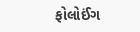ફોલોઈંગ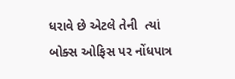ધરાવે છે એટલે તેની  ત્યાં બોક્સ ઓફિસ પર નોંધપાત્ર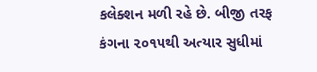કલેક્શન મળી રહે છે. બીજી તરફ કંગના ૨૦૧૫થી અત્યાર સુધીમાં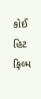કોઈ હિટ ફિલ્મ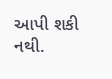આપી શકી નથી.